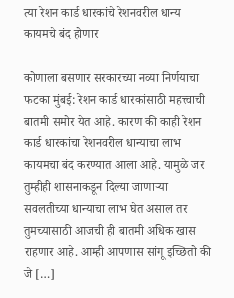त्या रेशन कार्ड धारकांचे रेशनवरील धान्य कायमचे बंद होणार

कोणाला बसणार सरकारच्या नव्या निर्णयाचा फटका मुंबई: रेशन कार्ड धारकांसाठी महत्त्वाची बातमी समोर येत आहे. कारण की काही रेशन कार्ड धारकांचा रेशनवरील धान्याचा लाभ कायमचा बंद करण्यात आला आहे. यामुळे जर तुम्हीही शासनाकडून दिल्या जाणाऱ्या सवलतीच्या धान्याचा लाभ घेत असाल तर तुमच्यासाठी आजची ही बातमी अधिक खास राहणार आहे. आम्ही आपणास सांगू इच्छितो की जे […]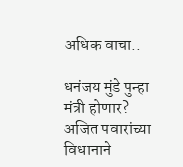अधिक वाचा..

धनंजय मुंडे पुन्हा मंत्री होणार? अजित पवारांच्या विधानाने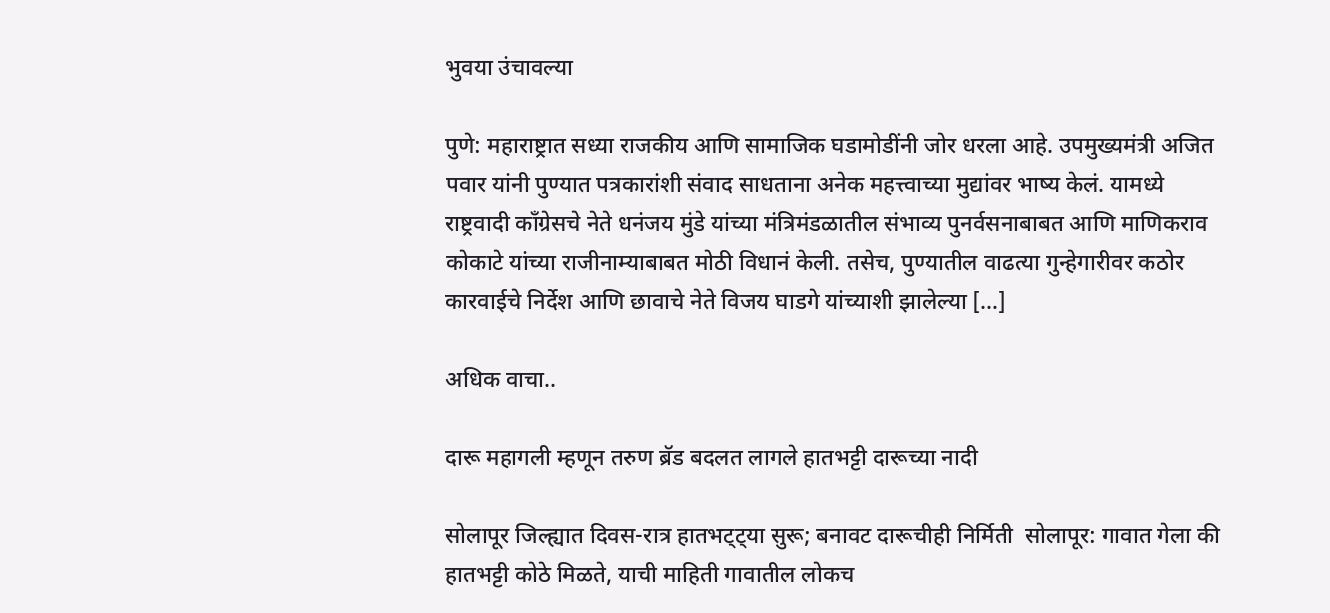भुवया उंचावल्या

पुणे: महाराष्ट्रात सध्या राजकीय आणि सामाजिक घडामोडींनी जोर धरला आहे. उपमुख्यमंत्री अजित पवार यांनी पुण्यात पत्रकारांशी संवाद साधताना अनेक महत्त्वाच्या मुद्यांवर भाष्य केलं. यामध्ये राष्ट्रवादी काँग्रेसचे नेते धनंजय मुंडे यांच्या मंत्रिमंडळातील संभाव्य पुनर्वसनाबाबत आणि माणिकराव कोकाटे यांच्या राजीनाम्याबाबत मोठी विधानं केली. तसेच, पुण्यातील वाढत्या गुन्हेगारीवर कठोर कारवाईचे निर्देश आणि छावाचे नेते विजय घाडगे यांच्याशी झालेल्या […]

अधिक वाचा..

दारू महागली म्हणून तरुण ब्रॅड बदलत लागले हातभट्टी दारूच्या नादी

सोलापूर जिल्ह्यात दिवस-रात्र हातभट्ट्या सुरू; बनावट दारूचीही निर्मिती  सोलापूर: गावात गेला की हातभट्टी कोठे मिळते, याची माहिती गावातील लोकच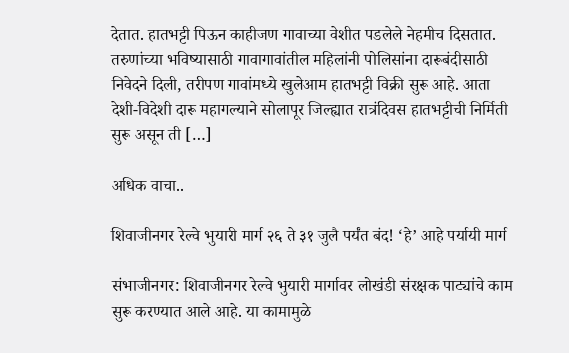देतात. हातभट्टी पिऊन काहीजण गावाच्या वेशीत पडलेले नेहमीच दिसतात. तरुणांच्या भविष्यासाठी गावागावांतील महिलांनी पोलिसांना दारूबंदीसाठी निवेदने दिली, तरीपण गावांमध्ये खुलेआम हातभट्टी विक्री सुरू आहे. आता देशी-विदेशी दारू महागल्याने सोलापूर जिल्ह्यात रात्रंदिवस हातभट्टीची निर्मिती सुरू असून ती […]

अधिक वाचा..

शिवाजीनगर रेल्वे भुयारी मार्ग २६ ते ३१ जुलै पर्यंत बंद! ‘हे’ आहे पर्यायी मार्ग

संभाजीनगर: शिवाजीनगर रेल्वे भुयारी मार्गावर लोखंडी संरक्षक पाट्यांचे काम सुरू करण्यात आले आहे. या कामामुळे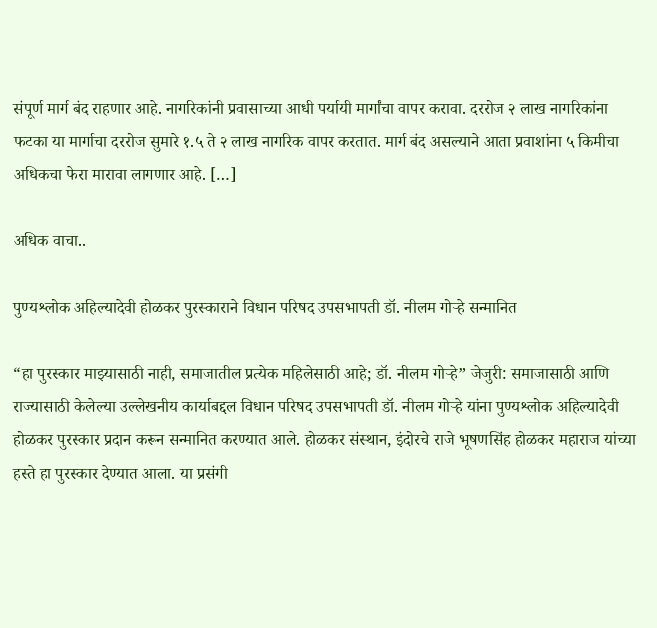संपूर्ण मार्ग बंद राहणार आहे. नागरिकांनी प्रवासाच्या आधी पर्यायी मार्गांचा वापर करावा. दररोज २ लाख नागरिकांना फटका या मार्गाचा दररोज सुमारे १.५ ते २ लाख नागरिक वापर करतात. मार्ग बंद असल्याने आता प्रवाशांना ५ किमीचा अधिकचा फेरा मारावा लागणार आहे. […]

अधिक वाचा..

पुण्यश्लोक अहिल्यादेवी होळकर पुरस्काराने विधान परिषद उपसभापती डॉ. नीलम गोऱ्हे सन्मानित

“हा पुरस्कार माझ्यासाठी नाही, समाजातील प्रत्येक महिलेसाठी आहे; डॉ. नीलम गोऱ्हे” जेजुरी: समाजासाठी आणि राज्यासाठी केलेल्या उल्लेखनीय कार्याबद्दल विधान परिषद उपसभापती डॉ. नीलम गोऱ्हे यांना पुण्यश्लोक अहिल्यादेवी होळकर पुरस्कार प्रदान करून सन्मानित करण्यात आले. होळकर संस्थान, इंदोरचे राजे भूषणसिंह होळकर महाराज यांच्या हस्ते हा पुरस्कार देण्यात आला. या प्रसंगी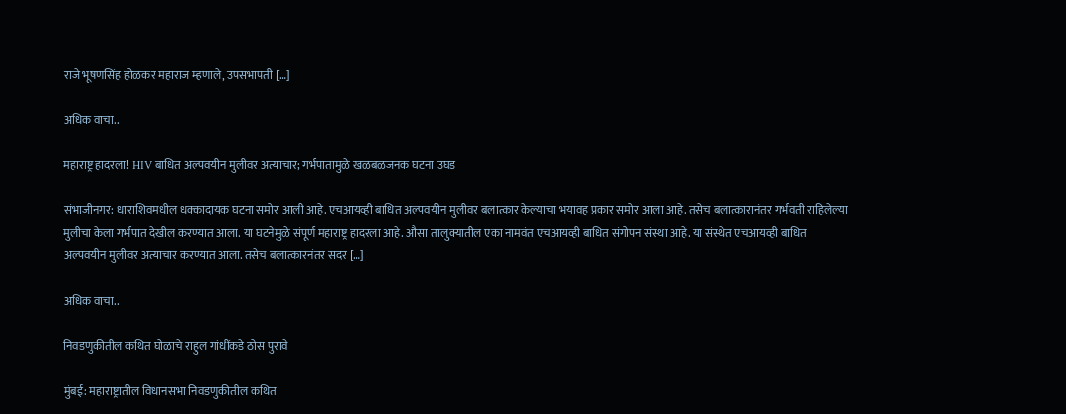राजे भूषणसिंह होळकर महाराज म्हणाले, उपसभापती […]

अधिक वाचा..

महाराष्ट्र हादरला! HIV बाधित अल्पवयीन मुलीवर अत्याचार; गर्भपातामुळे खळबळजनक घटना उघड

संभाजीनगर: धाराशिवमधील धक्कादायक घटना समोर आली आहे. एचआयव्ही बाधित अल्पवयीन मुलीवर बलात्कार केल्याचा भयावह प्रकार समोर आला आहे. तसेच बलात्कारानंतर गर्भवती राहिलेल्या मुलीचा केला गर्भपात देखील करण्यात आला. या घटनेमुळे संपूर्ण महाराष्ट्र हादरला आहे. औसा तालुक्यातील एका नामवंत एचआयव्ही बाधित संगोपन संस्था आहे. या संस्थेत एचआयव्ही बाधित अल्पवयीन मुलीवर अत्याचार करण्यात आला. तसेच बलात्कारनंतर सदर […]

अधिक वाचा..

निवडणुकीतील कथित घोळाचे राहुल गांधींकडे ठोस पुरावे

मुंबई: महाराष्ट्रातील विधानसभा निवडणुकीतील कथित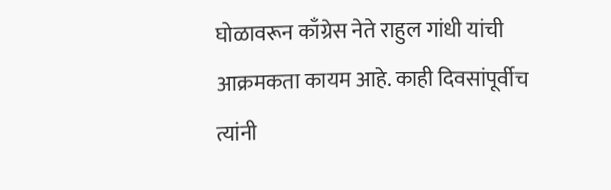घोळावरून काँग्रेस नेते राहुल गांधी यांची आक्रमकता कायम आहे. काही दिवसांपूर्वीच त्यांनी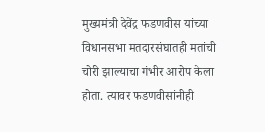मुख्यमंत्री देवेंद्र फडणवीस यांच्या विधानसभा मतदारसंघातही मतांची चोरी झाल्याचा गंभीर आरोप केला होता. त्यावर फडणवीसांनीही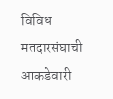विविध मतदारसंघाची आकडेवारी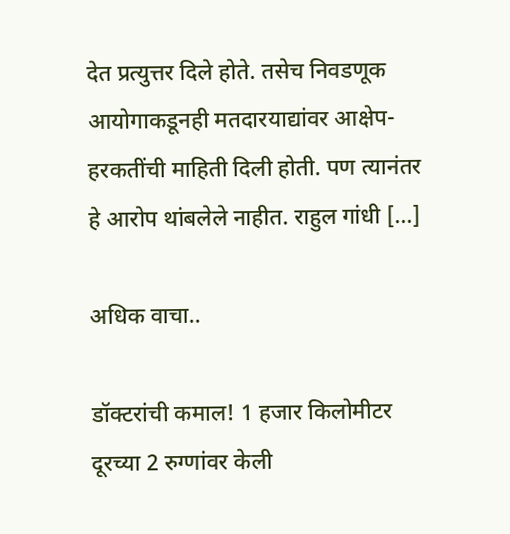देत प्रत्युत्तर दिले होते. तसेच निवडणूक आयोगाकडूनही मतदारयाद्यांवर आक्षेप-हरकतींची माहिती दिली होती. पण त्यानंतर हे आरोप थांबलेले नाहीत. राहुल गांधी […]

अधिक वाचा..

डॉक्टरांची कमाल! 1 हजार किलोमीटर दूरच्या 2 रुग्णांवर केली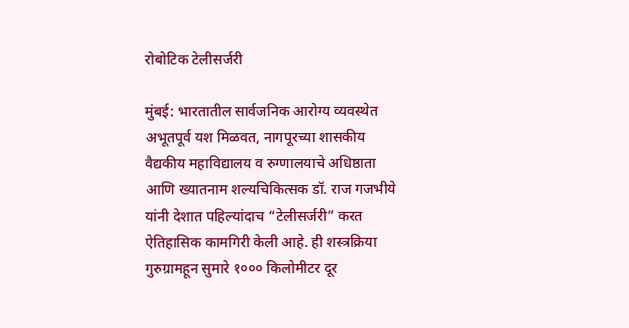रोबोटिक टेलीसर्जरी

मुंबई: भारतातील सार्वजनिक आरोग्य व्यवस्थेत अभूतपूर्व यश मिळवत, नागपूरच्या शासकीय वैद्यकीय महाविद्यालय व रुग्णालयाचे अधिष्ठाता आणि ख्यातनाम शल्यचिकित्सक डॉ. राज गजभीये यांनी देशात पहिल्यांदाच “टेलीसर्जरी” करत ऐतिहासिक कामगिरी केली आहे. ही शस्त्रक्रिया गुरुग्रामहून सुमारे १००० किलोमीटर दूर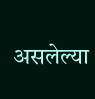असलेल्या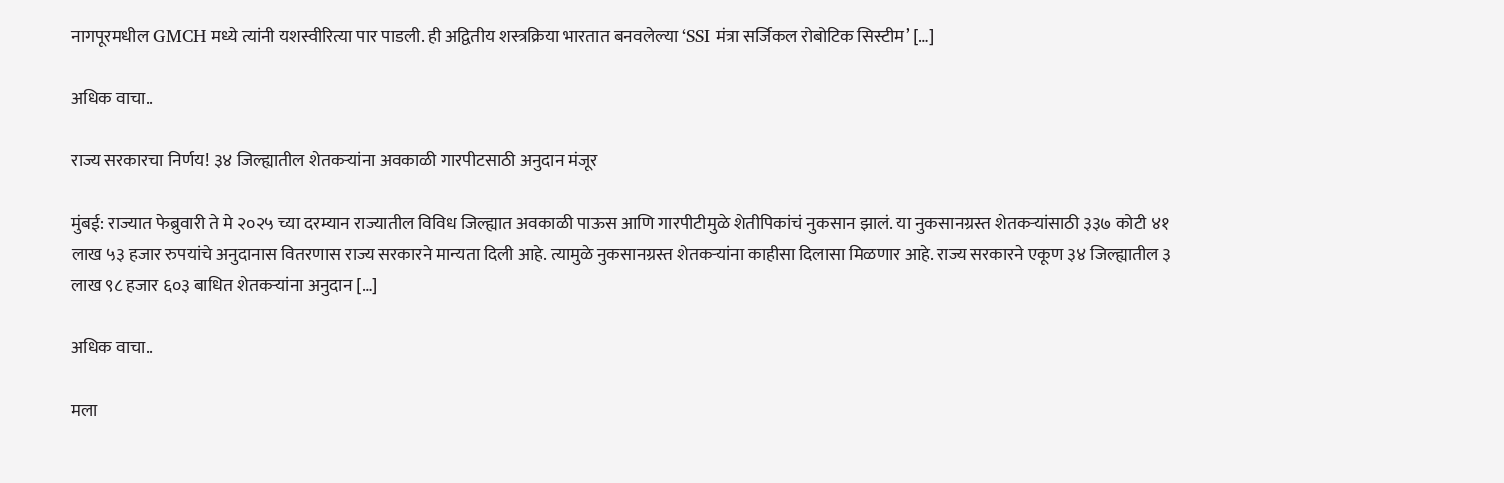नागपूरमधील GMCH मध्ये त्यांनी यशस्वीरित्या पार पाडली. ही अद्वितीय शस्त्रक्रिया भारतात बनवलेल्या ‘SSI मंत्रा सर्जिकल रोबोटिक सिस्टीम’ […]

अधिक वाचा..

राज्य सरकारचा निर्णय! ३४ जिल्ह्यातील शेतकऱ्यांना अवकाळी गारपीटसाठी अनुदान मंजूर

मुंबई: राज्यात फेब्रुवारी ते मे २०२५ च्या दरम्यान राज्यातील विविध जिल्ह्यात अवकाळी पाऊस आणि गारपीटीमुळे शेतीपिकांचं नुकसान झालं. या नुकसानग्रस्त शेतकऱ्यांसाठी ३३७ कोटी ४१ लाख ५३ हजार रुपयांचे अनुदानास वितरणास राज्य सरकारने मान्यता दिली आहे. त्यामुळे नुकसानग्रस्त शेतकऱ्यांना काहीसा दिलासा मिळणार आहे. राज्य सरकारने एकूण ३४ जिल्ह्यातील ३ लाख ९८ हजार ६०३ बाधित शेतकऱ्यांना अनुदान […]

अधिक वाचा..

मला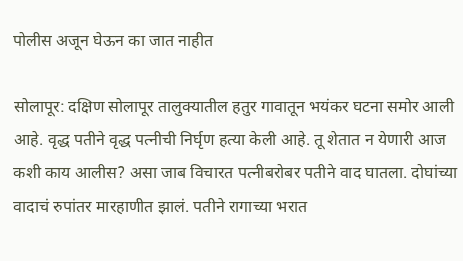पोलीस अजून घेऊन का जात नाहीत

सोलापूर: दक्षिण सोलापूर तालुक्यातील हतुर गावातून भयंकर घटना समोर आली आहे. वृद्ध पतीने वृद्ध पत्नीची निर्घृण हत्या केली आहे. तू शेतात न येणारी आज कशी काय आलीस? असा जाब विचारत पत्नीबरोबर पतीने वाद घातला. दोघांच्या वादाचं रुपांतर मारहाणीत झालं. पतीने रागाच्या भरात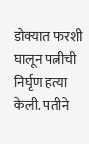डोक्यात फरशी घालून पत्नीची निर्घृण हत्या केली. पतीने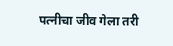पत्नीचा जीव गेला तरी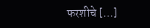फरशीचे […]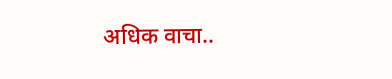अधिक वाचा..